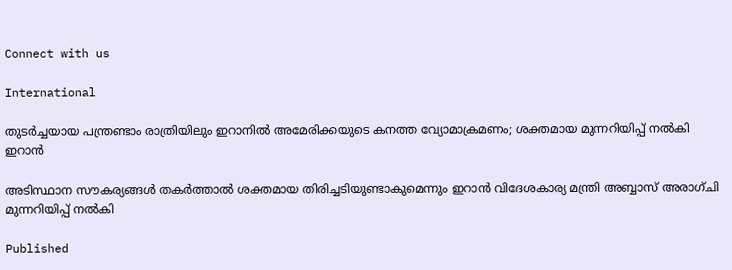Connect with us

International

തുടര്‍ച്ചയായ പന്ത്രണ്ടാം രാത്രിയിലും ഇറാനില്‍ അമേരിക്കയുടെ കനത്ത വ്യോമാക്രമണം; ശക്തമായ മുന്നറിയിപ്പ് നല്‍കി ഇറാന്‍

അടിസ്ഥാന സൗകര്യങ്ങള്‍ തകര്‍ത്താല്‍ ശക്തമായ തിരിച്ചടിയുണ്ടാകുമെന്നും ഇറാന്‍ വിദേശകാര്യ മന്ത്രി അബ്ബാസ് അരാഗ്ചി മുന്നറിയിപ്പ് നല്‍കി

Published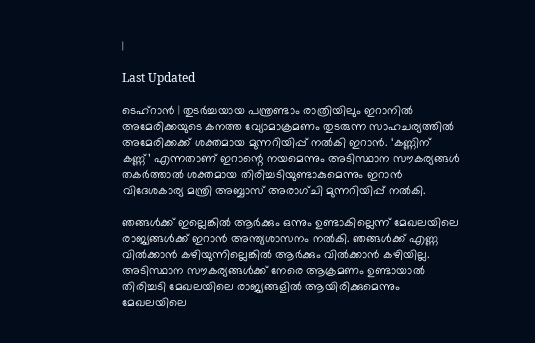|

Last Updated

ടെഹ്‌റാന്‍ | തുടര്‍ച്ചയായ പന്ത്രണ്ടാം രാത്രിയിലും ഇറാനില്‍ അമേരിക്കയുടെ കനത്ത വ്യോമാക്രമണം തുടരുന്ന സാഹചര്യത്തില്‍ അമേരിക്കക്ക് ശക്തമായ മുന്നറിയിപ്പ് നല്‍കി ഇറാന്‍. ‘കണ്ണിന് കണ്ണ്’ എന്നതാണ് ഇറാന്റെ നയമെന്നും അടിസ്ഥാന സൗകര്യങ്ങള്‍ തകര്‍ത്താല്‍ ശക്തമായ തിരിച്ചടിയുണ്ടാകുമെന്നും ഇറാന്‍ വിദേശകാര്യ മന്ത്രി അബ്ബാസ് അരാഗ്ചി മുന്നറിയിപ്പ് നല്‍കി.

ഞങ്ങള്‍ക്ക് ഇല്ലെങ്കില്‍ ആര്‍ക്കും ഒന്നും ഉണ്ടാകില്ലെന്ന് മേഖലയിലെ രാജ്യങ്ങള്‍ക്ക് ഇറാന്‍ അന്ത്യശാസനം നല്‍കി. ഞങ്ങള്‍ക്ക് എണ്ണ വില്‍ക്കാന്‍ കഴിയുന്നില്ലെങ്കില്‍ ആര്‍ക്കും വില്‍ക്കാന്‍ കഴിയില്ല. അടിസ്ഥാന സൗകര്യങ്ങള്‍ക്ക് നേരെ ആക്രമണം ഉണ്ടായാല്‍ തിരിച്ചടി മേഖലയിലെ രാജ്യങ്ങളില്‍ ആയിരിക്കുമെന്നും മേഖലയിലെ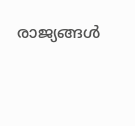രാജ്യങ്ങള്‍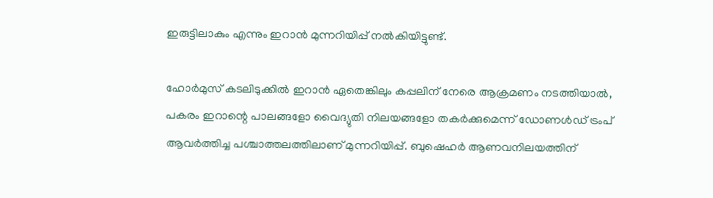ഇരുട്ടിലാകും എന്നും ഇറാന്‍ മുന്നറിയിപ്പ് നല്‍കിയിട്ടുണ്ട്.

ഹോര്‍മുസ് കടലിടുക്കില്‍ ഇറാന്‍ ഏതെങ്കിലും കപ്പലിന് നേരെ ആക്രമണം നടത്തിയാല്‍, പകരം ഇറാന്റെ പാലങ്ങളോ വൈദ്യുതി നിലയങ്ങളോ തകര്‍ക്കുമെന്ന് ഡോണള്‍ഡ് ട്രംപ് ആവര്‍ത്തിച്ച പശ്ചാത്തലത്തിലാണ് മുന്നറിയിപ്പ്. ബുഷെഹര്‍ ആണവനിലയത്തിന്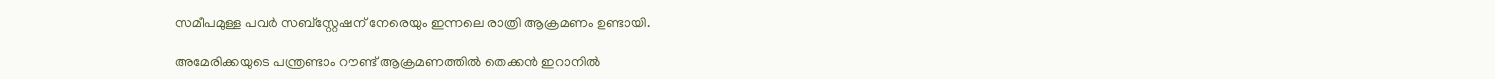സമീപമുള്ള പവര്‍ സബ്സ്റ്റേഷന് നേരെയും ഇന്നലെ രാത്രി ആക്രമണം ഉണ്ടായി.

അമേരിക്കയുടെ പന്ത്രണ്ടാം റൗണ്ട് ആക്രമണത്തില്‍ തെക്കന്‍ ഇറാനില്‍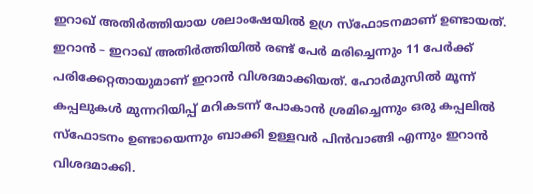ഇറാഖ് അതിര്‍ത്തിയായ ശലാംഷേയില്‍ ഉഗ്ര സ്‌ഫോടനമാണ് ഉണ്ടായത്. ഇറാന്‍ – ഇറാഖ് അതിര്‍ത്തിയില്‍ രണ്ട് പേര്‍ മരിച്ചെന്നും 11 പേര്‍ക്ക് പരിക്കേറ്റതായുമാണ് ഇറാന്‍ വിശദമാക്കിയത്. ഹോര്‍മുസില്‍ മൂന്ന് കപ്പലുകള്‍ മുന്നറിയിപ്പ് മറികടന്ന് പോകാന്‍ ശ്രമിച്ചെന്നും ഒരു കപ്പലില്‍ സ്‌ഫോടനം ഉണ്ടായെന്നും ബാക്കി ഉള്ളവര്‍ പിന്‍വാങ്ങി എന്നും ഇറാന്‍ വിശദമാക്കി.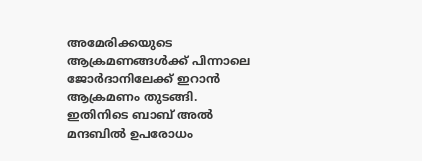അമേരിക്കയുടെ ആക്രമണങ്ങള്‍ക്ക് പിന്നാലെ ജോര്‍ദാനിലേക്ക് ഇറാന്‍ ആക്രമണം തുടങ്ങി. ഇതിനിടെ ബാബ് അല്‍ മന്ദബില്‍ ഉപരോധം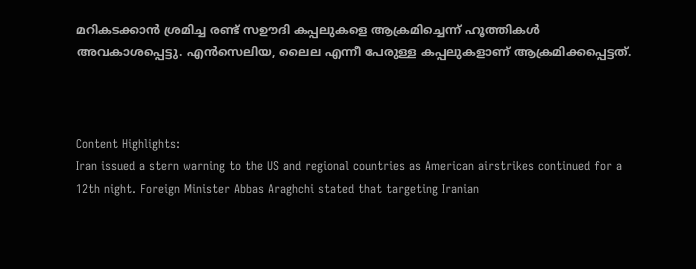മറികടക്കാന്‍ ശ്രമിച്ച രണ്ട് സഊദി കപ്പലുകളെ ആക്രമിച്ചെന്ന് ഹൂത്തികള്‍ അവകാശപ്പെട്ടു. എന്‍സെലിയ, ലൈല എന്നീ പേരുള്ള കപ്പലുകളാണ് ആക്രമിക്കപ്പെട്ടത്.



Content Highlights:
Iran issued a stern warning to the US and regional countries as American airstrikes continued for a 12th night. Foreign Minister Abbas Araghchi stated that targeting Iranian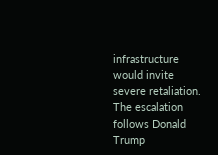infrastructure would invite severe retaliation. The escalation follows Donald Trump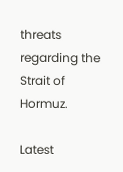threats regarding the Strait of Hormuz.

Latest